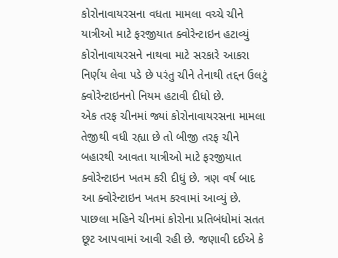કોરોનાવાયરસના વધતા મામલા વચ્ચે ચીને યાત્રીઓ માટે ફરજીયાત ક્વોરેન્ટાઇન હટાવ્યું
કોરોનાવાયરસને નાથવા માટે સરકારે આકરા નિર્ણય લેવા પડે છે પરંતુ ચીને તેનાથી તદ્દન ઉલટું ક્વોરેન્ટાઇનનો નિયમ હટાવી દીધો છે.
એક તરફ ચીનમાં જ્યાં કોરોનાવાયરસના મામલા તેજીથી વધી રહ્યા છે તો બીજી તરફ ચીને બહારથી આવતા યાત્રીઓ માટે ફરજીયાત ક્વોરેન્ટાઇન ખતમ કરી દીધું છે. ત્રણ વર્ષ બાદ આ ક્વોરેન્ટાઇન ખતમ કરવામાં આવ્યું છે. પાછલા મહિને ચીનમાં કોરોના પ્રતિબંધોમાં સતત છૂટ આપવામાં આવી રહી છે. જણાવી દઈએ કે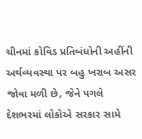ચીનમાં કોવિડ પ્રતિબંધોની અહીંની અર્થવ્યવસ્થા પર બહુ ખરાબ અસર જોવા મળી છે, જેને પગલે દેશભરમાં લોકોએ સરકાર સામે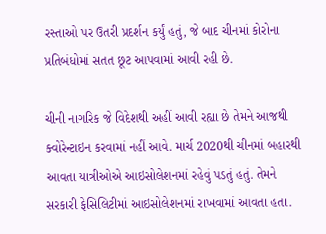રસ્તાઓ પર ઉતરી પ્રદર્શન કર્યું હતું, જે બાદ ચીનમાં કોરોના પ્રતિબંધોમાં સતત છૂટ આપવામાં આવી રહી છે.

ચીની નાગરિક જે વિદેશથી અહીં આવી રહ્યા છે તેમને આજથી ક્વોરેન્ટાઇન કરવામાં નહીં આવે. માર્ચ 2020થી ચીનમાં બહારથી આવતા યાત્રીઓએ આઇસોલેશનમાં રહેવું પડતું હતું. તેમને સરકારી ફેસિલિટીમાં આઇસોલેશનમાં રાખવામાં આવતા હતા.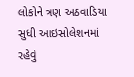લોકોને ત્રણ અઠવાડિયા સુધી આઇસોલેશનમાં રહેવું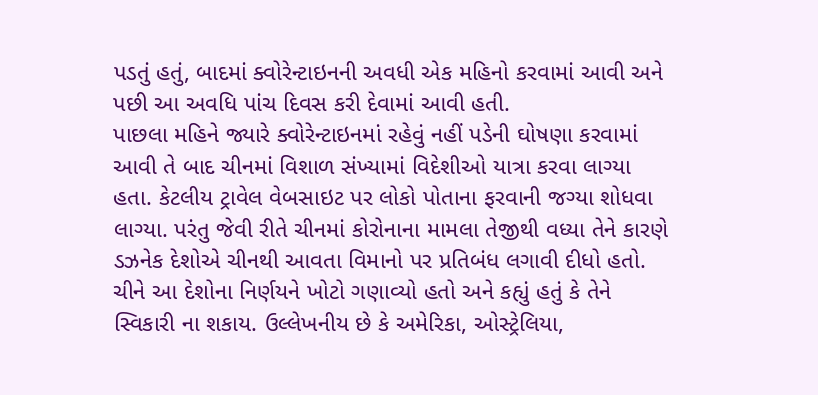પડતું હતું, બાદમાં ક્વોરેન્ટાઇનની અવધી એક મહિનો કરવામાં આવી અને પછી આ અવધિ પાંચ દિવસ કરી દેવામાં આવી હતી.
પાછલા મહિને જ્યારે ક્વોરેન્ટાઇનમાં રહેવું નહીં પડેની ઘોષણા કરવામાં આવી તે બાદ ચીનમાં વિશાળ સંખ્યામાં વિદેશીઓ યાત્રા કરવા લાગ્યા હતા. કેટલીય ટ્રાવેલ વેબસાઇટ પર લોકો પોતાના ફરવાની જગ્યા શોધવા લાગ્યા. પરંતુ જેવી રીતે ચીનમાં કોરોનાના મામલા તેજીથી વધ્યા તેને કારણે ડઝનેક દેશોએ ચીનથી આવતા વિમાનો પર પ્રતિબંધ લગાવી દીધો હતો. ચીને આ દેશોના નિર્ણયને ખોટો ગણાવ્યો હતો અને કહ્યું હતું કે તેને સ્વિકારી ના શકાય. ઉલ્લેખનીય છે કે અમેરિકા, ઓસ્ટ્રેલિયા,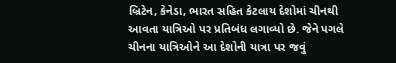બ્રિટેન, કેનેડા, ભારત સહિત કેટલાય દેશોમાં ચીનથી આવતા યાત્રિઓ પર પ્રતિબંધ લગાવ્યો છે. જેને પગલે ચીનના યાત્રિઓને આ દેશોની યાત્રા પર જવું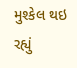મુશ્કેલ થઇ રહ્યું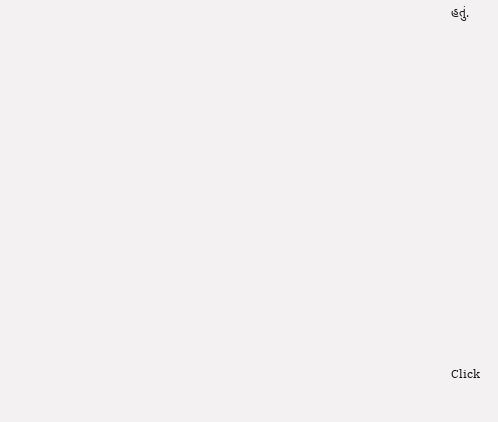હતું.












Click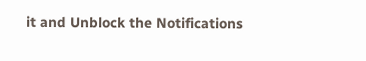it and Unblock the Notifications